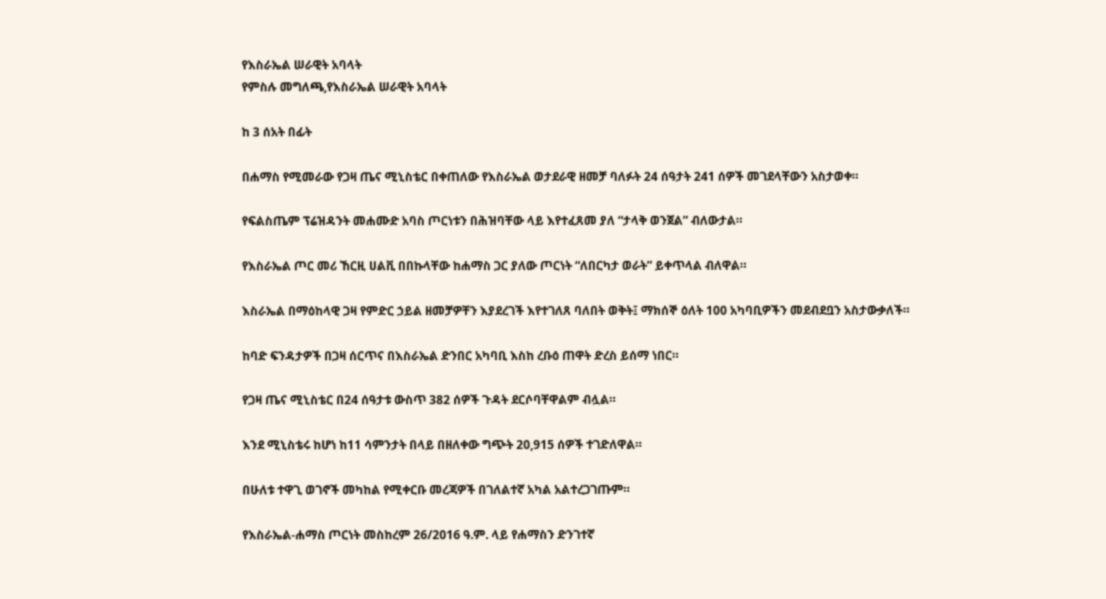የእስራኤል ሠራዊት አባላት
የምስሉ መግለጫ,የእስራኤል ሠራዊት አባላት

ከ 3 ሰአት በፊት

በሐማስ የሚመራው የጋዛ ጤና ሚኒስቴር በቀጠለው የእስራኤል ወታደራዊ ዘመቻ ባለፉት 24 ሰዓታት 241 ሰዎች መገደላቸውን አስታወቀ።

የፍልስጤም ፕሬዝዳንት መሐሙድ አባስ ጦርነቱን በሕዝባቸው ላይ እየተፈጸመ ያለ “ታላቅ ወንጀል” ብለውታል።

የእስራኤል ጦር መሪ ኸርዚ ሀልቪ በበኩላቸው ከሐማስ ጋር ያለው ጦርነት “ለበርካታ ወራት” ይቀጥላል ብለዋል።

እስራኤል በማዕከላዊ ጋዛ የምድር ኃይል ዘመቻዎቸን እያደረገች እየተገለጸ ባለበት ወቅት፤ ማክሰኞ ዕለት 100 አካባቢዎችን መደብደቧን አስታውቃለች።

ከባድ ፍንዳታዎች በጋዛ ሰርጥና በእስራኤል ድንበር አካባቢ እስከ ረቡዕ ጠዋት ድረስ ይሰማ ነበር።

የጋዛ ጤና ሚኒስቴር በ24 ሰዓታቱ ውስጥ 382 ሰዎች ጉዳት ደርሶባቸዋልም ብሏል።

እንደ ሚኒስቴሩ ከሆነ ከ11 ሳምንታት በላይ በዘለቀው ግጭት 20,915 ሰዎች ተገድለዋል።

በሁለቱ ተዋጊ ወገኖች መካከል የሚቀርቡ መረጃዎች በገለልተኛ አካል አልተረጋገጡም።

የእስራኤል-ሐማስ ጦርነት መስከረም 26/2016 ዓ.ም. ላይ የሐማስን ድንገተኛ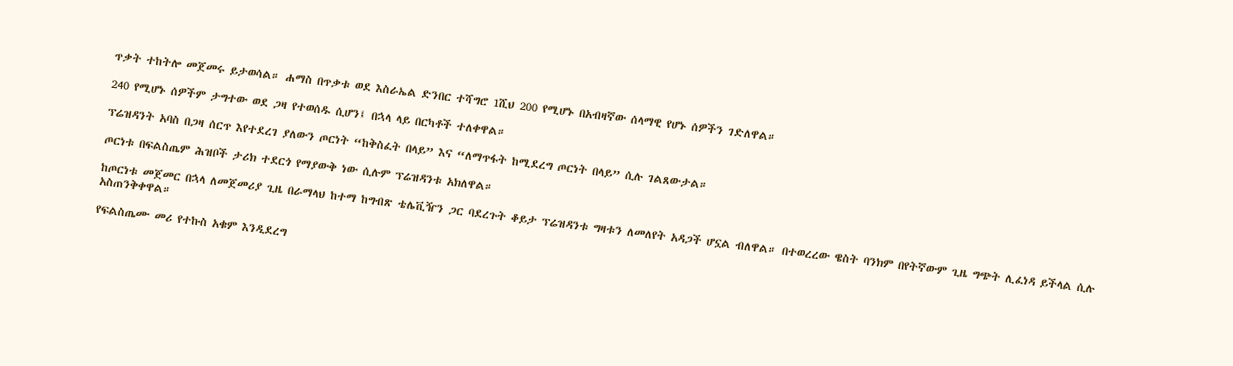ጥቃት ተከትሎ መጀመሩ ይታወሳል። ሐማስ በጥቃቱ ወደ እስራኤል ድንበር ተሻግሮ 1ሺህ 200 የሚሆኑ በአብዛኛው ሰላማዊ የሆኑ ሰዎችን ገድለዋል።

240 የሚሆኑ ሰዎችም ታግተው ወደ ጋዛ የተወሰዱ ሲሆን፤ በኋላ ላይ በርካቶች ተለቀዋል።

ፕሬዝዳንት አባስ በጋዛ ሰርጥ እየተደረገ ያለውን ጦርነት “ከቅስፈት በላይ” እና “ለማጥፋት ከሚደረግ ጦርነት በላይ” ሲሉ ገልጸውታል።

ጦርነቱ በፍልስጤም ሕዝቦች ታሪክ ተደርጎ የማያውቅ ነው ሲሉም ፕሬዝዳንቱ አክለዋል።

ከጦርነቱ መጀመር በኋላ ለመጀመሪያ ጊዜ በራማላህ ከተማ ከግብጽ ቴሌቪዥን ጋር ባደረጉት ቆይታ ፕሬዝዳንቱ ግዛቱን ለመለየት አዳጋች ሆኗል ብለዋል። በተወረረው ዌስት ባንክም በየትኛውም ጊዜ ግጭት ሊፈነዳ ይችላል ሲሉ አስጠንቅቀዋል።

የፍልስጤሙ መሪ የተኩስ አቁም እንዲደረግ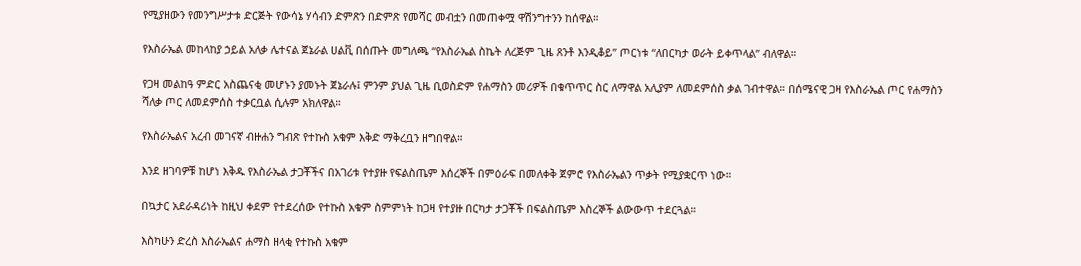የሚያዘውን የመንግሥታቱ ድርጅት የውሳኔ ሃሳብን ድምጽን በድምጽ የመሻር መብቷን በመጠቀሟ ዋሽንግተንን ከሰዋል።

የእስራኤል መከላከያ ኃይል አለቃ ሌተናል ጀኔራል ሀልቪ በሰጡት መግለጫ “የእስራኤል ስኬት ለረጅም ጊዜ ጸንቶ እንዲቆይ” ጦርነቱ “ለበርካታ ወራት ይቀጥላል” ብለዋል።

የጋዛ መልከዓ ምድር አስጨናቂ መሆኑን ያመኑት ጀኔራሉ፤ ምንም ያህል ጊዜ ቢወስድም የሐማስን መሪዎች በቁጥጥር ስር ለማዋል አሊያም ለመደምሰስ ቃል ገብተዋል። በሰሜናዊ ጋዛ የእስራኤል ጦር የሐማስን ሻለቃ ጦር ለመደምሰስ ተቃርቧል ሲሉም አክለዋል።

የእስራኤልና አረብ መገናኛ ብዙሐን ግብጽ የተኩስ አቁም እቅድ ማቅረቧን ዘግበዋል።

እንደ ዘገባዎቹ ከሆነ እቅዱ የእስራኤል ታጋቾችና በአገሪቱ የተያዙ የፍልስጤም እሰረኞች በምዕራፍ በመለቀቅ ጀምሮ የእስራኤልን ጥቃት የሚያቋርጥ ነው።

በኳታር አደራዳሪነት ከዚህ ቀደም የተደረሰው የተኩስ አቁም ስምምነት ከጋዛ የተያዙ በርካታ ታጋቾች በፍልስጤም እስረኞች ልውውጥ ተደርጓል።

እስካሁን ድረስ እስራኤልና ሐማስ ዘላቂ የተኩስ አቁም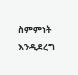ስምምነት እንዲደረግ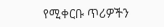የሚቀርቡ ጥሪዎችን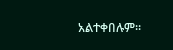አልተቀበሉም።